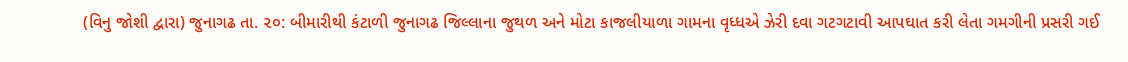(વિનુ જોશી દ્વારા) જુનાગઢ તા. ૨૦: બીમારીથી કંટાળી જુનાગઢ જિલ્લાના જુથળ અને મોટા કાજલીયાળા ગામના વૃધ્ધએ ઝેરી દવા ગટગટાવી આપઘાત કરી લેતા ગમગીની પ્રસરી ગઈ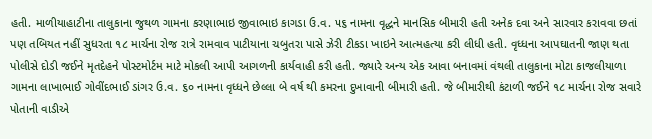હતી. માળીયાહાટીના તાલુકાના જુથળ ગામના કરણાભાઇ જીવાભાઇ કાગડા ઉ.વ. ૫૬ નામના વૃદ્ધને માનસિક બીમારી હતી અનેક દવા અને સારવાર કરાવવા છતાં પણ તબિયત નહીં સુધરતા ૧૮ માર્ચના રોજ રાત્રે રામવાવ પાટીયાના ચબુતરા પાસે ઝેરી ટીકડા ખાઇને આત્મહત્યા કરી લીધી હતી. વૃધ્ધના આપઘાતની જાણ થતા પોલીસે દોડી જઈને મૃતદેહને પોસ્ટમોર્ટમ માટે મોકલી આપી આગળની કાર્યવાહી કરી હતી. જ્યારે અન્ય એક આવા બનાવમાં વંથલી તાલુકાના મોટા કાજલીયાળા ગામના લાખાભાઈ ગોવીંદભાઈ ડાંગર ઉ.વ. ૬૦ નામના વૃધ્ધને છેલ્લા બે વર્ષ થી કમરના દુખાવાની બીમારી હતી. જે બીમારીથી કંટાળી જઈને ૧૮ માર્ચના રોજ સવારે પોતાની વાડીએ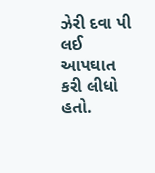ઝેરી દવા પી લઈ આપઘાત કરી લીધો હતો.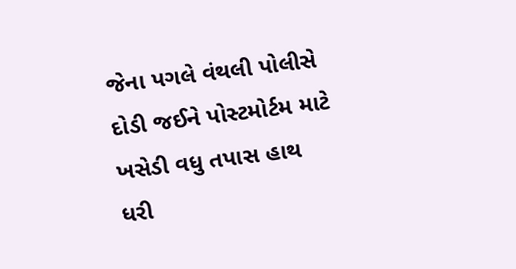જેના પગલે વંથલી પોલીસે દોડી જઈને પોસ્ટમોર્ટમ માટે ખસેડી વધુ તપાસ હાથ ધરી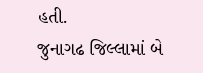હતી.
જુનાગઢ જિલ્લામાં બે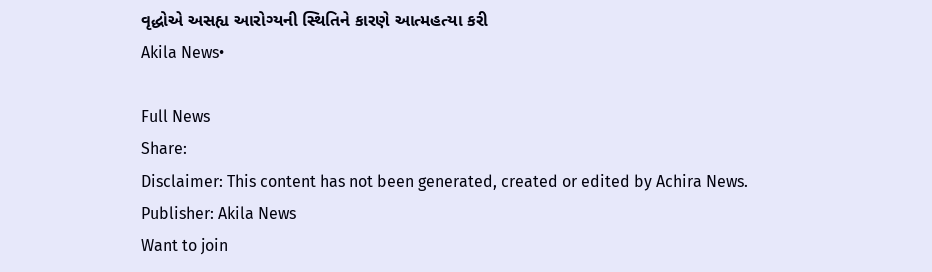વૃદ્ધોએ અસહ્ય આરોગ્યની સ્થિતિને કારણે આત્મહત્યા કરી
Akila News•

Full News
Share:
Disclaimer: This content has not been generated, created or edited by Achira News.
Publisher: Akila News
Want to join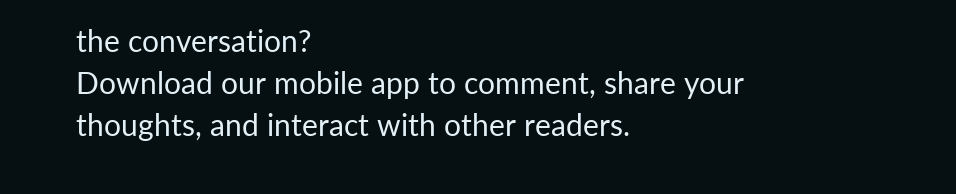the conversation?
Download our mobile app to comment, share your thoughts, and interact with other readers.